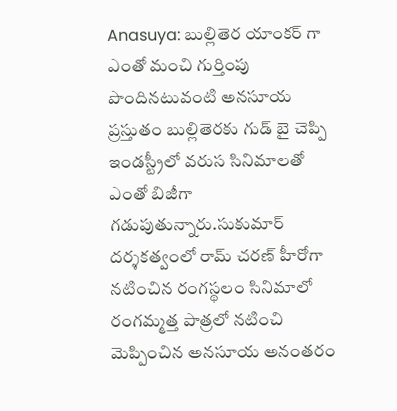Anasuya: బుల్లితెర యాంకర్ గా ఎంతో మంచి గుర్తింపు పొందినటువంటి అనసూయ ప్రస్తుతం బుల్లితెరకు గుడ్ బై చెప్పి ఇండస్ట్రీలో వరుస సినిమాలతో ఎంతో బిజీగా గడుపుతున్నారు.సుకుమార్ దర్శకత్వంలో రామ్ చరణ్ హీరోగా నటించిన రంగస్థలం సినిమాలో రంగమ్మత్త పాత్రలో నటించి మెప్పించిన అనసూయ అనంతరం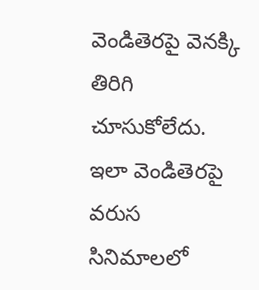వెండితెరపై వెనక్కి తిరిగి చూసుకోలేదు.
ఇలా వెండితెరపై వరుస సినిమాలలో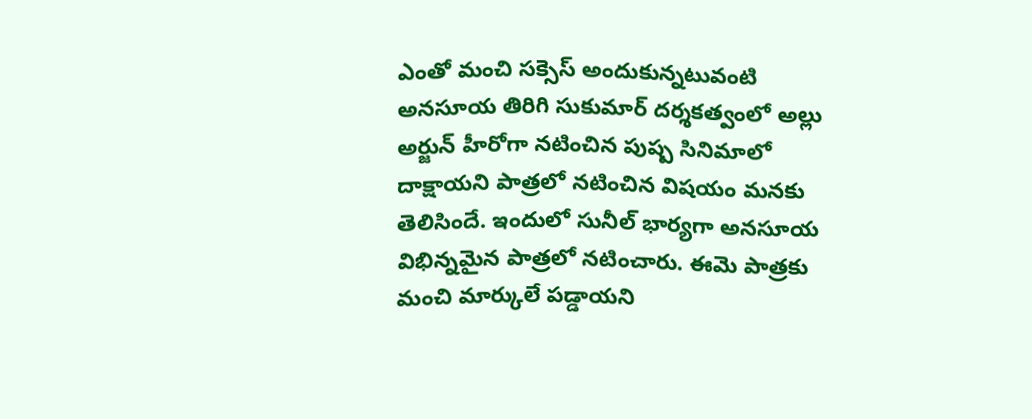ఎంతో మంచి సక్సెస్ అందుకున్నటువంటి అనసూయ తిరిగి సుకుమార్ దర్శకత్వంలో అల్లు అర్జున్ హీరోగా నటించిన పుష్ప సినిమాలో దాక్షాయని పాత్రలో నటించిన విషయం మనకు తెలిసిందే. ఇందులో సునీల్ భార్యగా అనసూయ విభిన్నమైన పాత్రలో నటించారు. ఈమె పాత్రకు మంచి మార్కులే పడ్డాయని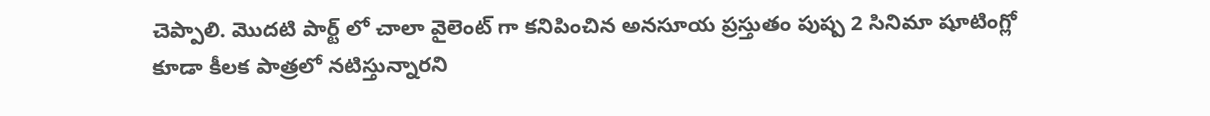చెప్పాలి. మొదటి పార్ట్ లో చాలా వైలెంట్ గా కనిపించిన అనసూయ ప్రస్తుతం పుష్ప 2 సినిమా షూటింగ్లో కూడా కీలక పాత్రలో నటిస్తున్నారని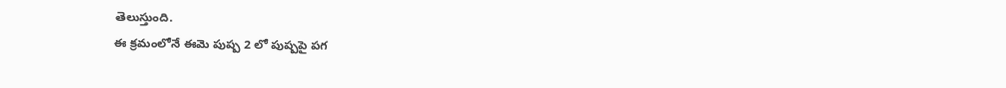తెలుస్తుంది.
ఈ క్రమంలోనే ఈమె పుష్ప 2 లో పుష్పపై పగ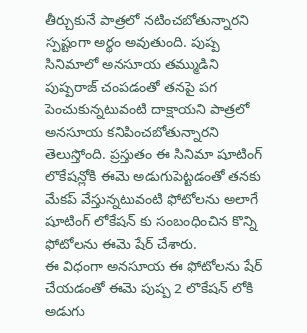తీర్చుకునే పాత్రలో నటించబోతున్నారని స్పష్టంగా అర్థం అవుతుంది. పుష్ప సినిమాలో అనసూయ తమ్ముడిని పుష్పరాజ్ చంపడంతో తనపై పగ పెంచుకున్నటువంటి దాక్షాయని పాత్రలో అనసూయ కనిపించబోతున్నారని తెలుస్తోంది. ప్రస్తుతం ఈ సినిమా షూటింగ్ లొకేషన్లోకి ఈమె అడుగుపెట్టడంతో తనకు మేకప్ వేస్తున్నటువంటి ఫోటోలను అలాగే షూటింగ్ లోకేషన్ కు సంబంధించిన కొన్ని ఫోటోలను ఈమె షేర్ చేశారు.
ఈ విధంగా అనసూయ ఈ ఫోటోలను షేర్ చేయడంతో ఈమె పుష్ప 2 లొకేషన్ లోకి అడుగు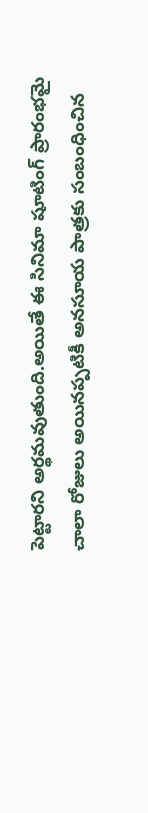పెట్టారని అర్థమవుతుంది.అయితే ఈ సినిమా షూటింగ్ ప్రారంభమై చాలా రోజులు అయినప్పటికీ అనసూయ పాత్రకు సంబంధించిన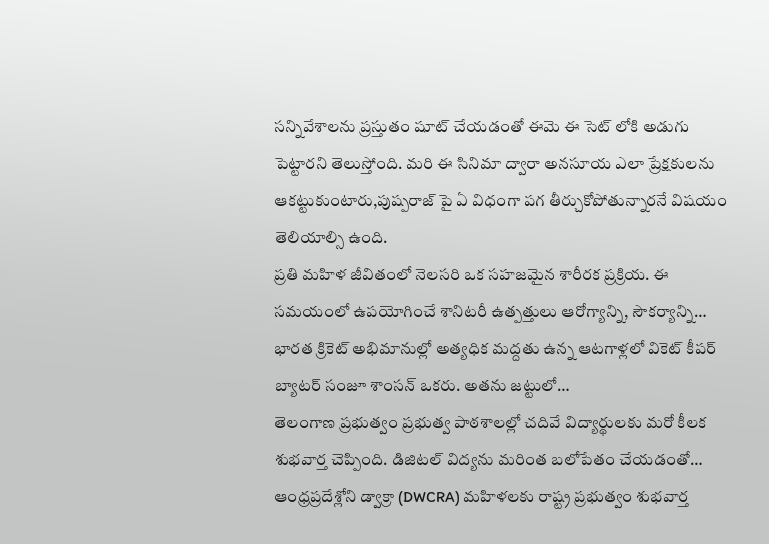సన్నివేశాలను ప్రస్తుతం షూట్ చేయడంతో ఈమె ఈ సెట్ లోకి అడుగు పెట్టారని తెలుస్తోంది. మరి ఈ సినిమా ద్వారా అనసూయ ఎలా ప్రేక్షకులను ఆకట్టుకుంటారు,పుష్పరాజ్ పై ఏ విధంగా పగ తీర్చుకోపోతున్నారనే విషయం తెలియాల్సి ఉంది.
ప్రతి మహిళ జీవితంలో నెలసరి ఒక సహజమైన శారీరక ప్రక్రియ. ఈ సమయంలో ఉపయోగించే శానిటరీ ఉత్పత్తులు ఆరోగ్యాన్ని, సౌకర్యాన్ని…
భారత క్రికెట్ అభిమానుల్లో అత్యధిక మద్దతు ఉన్న ఆటగాళ్లలో వికెట్ కీపర్ బ్యాటర్ సంజూ శాంసన్ ఒకరు. అతను జట్టులో…
తెలంగాణ ప్రభుత్వం ప్రభుత్వ పాఠశాలల్లో చదివే విద్యార్థులకు మరో కీలక శుభవార్త చెప్పింది. డిజిటల్ విద్యను మరింత బలోపేతం చేయడంతో…
ఆంధ్రప్రదేశ్లోని డ్వాక్రా (DWCRA) మహిళలకు రాష్ట్ర ప్రభుత్వం శుభవార్త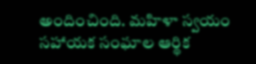అందించింది. మహిళా స్వయం సహాయక సంఘాల ఆర్థిక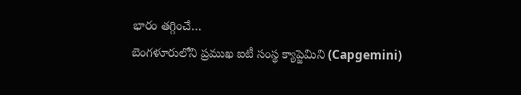భారం తగ్గించే…
బెంగళూరులోని ప్రముఖ ఐటీ సంస్థ క్యాప్జెమిని (Capgemini)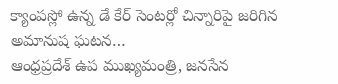క్యాంపస్లో ఉన్న డే కేర్ సెంటర్లో చిన్నారిపై జరిగిన అమానుష ఘటన…
ఆంధ్రప్రదేశ్ ఉప ముఖ్యమంత్రి, జనసేన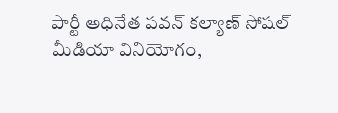పార్టీ అధినేత పవన్ కల్యాణ్ సోషల్ మీడియా వినియోగం,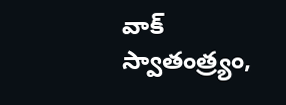వాక్ స్వాతంత్ర్యం,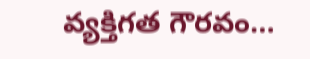వ్యక్తిగత గౌరవం…